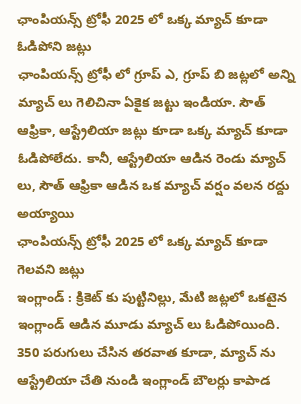ఛాంపియన్స్ ట్రోఫీ 2025 లో ఒక్క మ్యాచ్ కూడా ఓడిపోని జట్లు
ఛాంపియన్స్ ట్రోఫీ లో గ్రూప్ ఎ, గ్రూప్ బి జట్లలో అన్ని మ్యాచ్ లు గెలిచినా ఏకైక జట్టు ఇండియా. సౌత్ ఆఫ్రికా, ఆస్ట్రేలియా జట్లు కూడా ఒక్క మ్యాచ్ కూడా ఓడిపోలేదు. కానీ, ఆస్ట్రేలియా ఆడిన రెండు మ్యాచ్ లు, సౌత్ ఆఫ్రికా ఆడిన ఒక మ్యాచ్ వర్షం వలన రద్దు అయ్యాయి
ఛాంపియన్స్ ట్రోఫీ 2025 లో ఒక్క మ్యాచ్ కూడా గెలవని జట్లు
ఇంగ్లాండ్ : క్రికెట్ కు పుట్టినిల్లు, మేటి జట్లలో ఒకటైన ఇంగ్లాండ్ ఆడిన మూడు మ్యాచ్ లు ఓడిపోయింది. 350 పరుగులు చేసిన తరవాత కూడా, మ్యాచ్ ను ఆస్ట్రేలియా చేతి నుండి ఇంగ్లాండ్ బౌలర్లు కాపాడ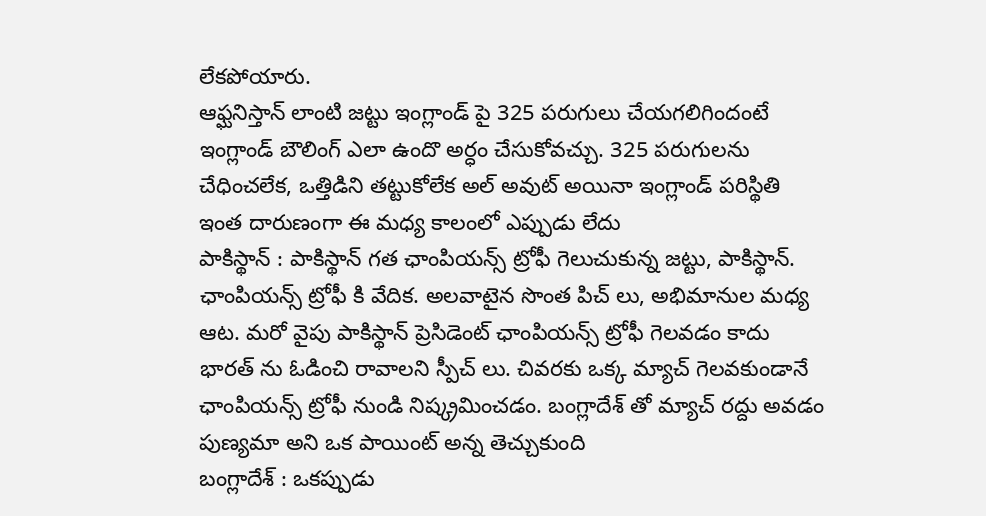లేకపోయారు.
ఆఫ్ఘనిస్తాన్ లాంటి జట్టు ఇంగ్లాండ్ పై 325 పరుగులు చేయగలిగిందంటే ఇంగ్లాండ్ బౌలింగ్ ఎలా ఉందొ అర్ధం చేసుకోవచ్చు. 325 పరుగులను చేధించలేక, ఒత్తిడిని తట్టుకోలేక అల్ అవుట్ అయినా ఇంగ్లాండ్ పరిస్థితి ఇంత దారుణంగా ఈ మధ్య కాలంలో ఎప్పుడు లేదు
పాకిస్థాన్ : పాకిస్థాన్ గత ఛాంపియన్స్ ట్రోఫీ గెలుచుకున్న జట్టు, పాకిస్థాన్. ఛాంపియన్స్ ట్రోఫీ కి వేదిక. అలవాటైన సొంత పిచ్ లు, అభిమానుల మధ్య ఆట. మరో వైపు పాకిస్థాన్ ప్రెసిడెంట్ ఛాంపియన్స్ ట్రోఫీ గెలవడం కాదు భారత్ ను ఓడించి రావాలని స్పీచ్ లు. చివరకు ఒక్క మ్యాచ్ గెలవకుండానే ఛాంపియన్స్ ట్రోఫీ నుండి నిష్క్రమించడం. బంగ్లాదేశ్ తో మ్యాచ్ రద్దు అవడం పుణ్యమా అని ఒక పాయింట్ అన్న తెచ్చుకుంది
బంగ్లాదేశ్ : ఒకప్పుడు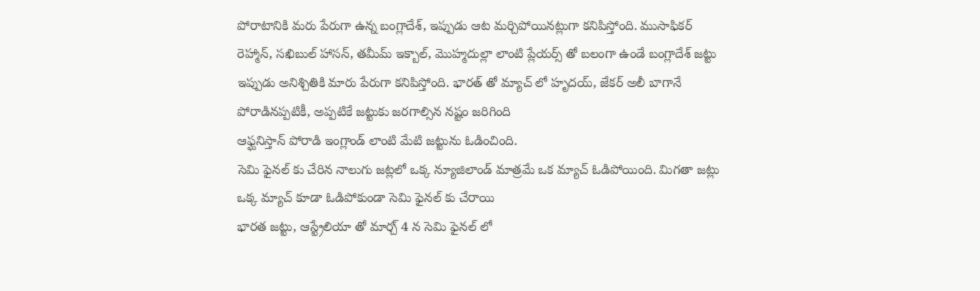పోరాటానికి మరు పేరుగా ఉన్న బంగ్లాదేశ్, ఇప్పుడు ఆట మర్చిపోయినట్లుగా కనిపిస్తోంది. ముసాఫికర్ రెహ్మాన్, సఖిబుల్ హాసన్, తమీమ్ ఇక్బాల్, మొహ్మదుల్లా లాంటి ప్లేయర్స్ తో బలంగా ఉండే బంగ్లాదేశ్ జట్టు ఇప్పుడు అనిశ్చితికి మారు పేరుగా కనిపిస్తోంది. భారత్ తో మ్యాచ్ లో హృదయ్, జేకర్ అలీ బాగానే పోరాడినప్పటికీ, అప్పటికే జట్టుకు జరగాల్సిన నష్టం జరిగింది
ఆఫ్ఘనిస్తాన్ పోరాడి ఇంగ్లాండ్ లాంటి మేటి జట్టును ఓడించింది.
సెమి ఫైనల్ కు చేరిన నాలుగు జట్లలో ఒక్క న్యూజిలాండ్ మాత్రమే ఒక మ్యాచ్ ఓడిపోయింది. మిగతా జట్లు ఒక్క మ్యాచ్ కూడా ఓడిపోకుండా సెమి ఫైనల్ కు చేరాయి
భారత జట్టు, ఆస్ట్రేలియా తో మార్చ్ 4 న సెమి ఫైనల్ లో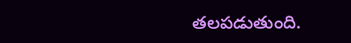తలపడుతుంది.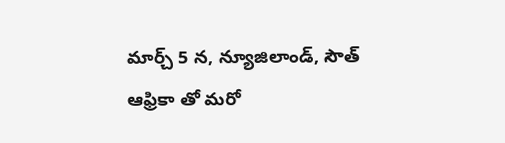మార్చ్ 5 న, న్యూజిలాండ్, సౌత్ ఆఫ్రికా తో మరో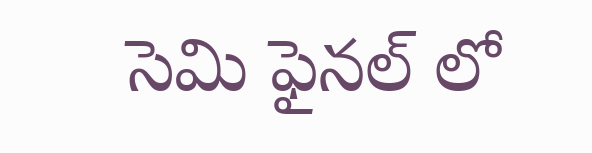సెమి ఫైనల్ లో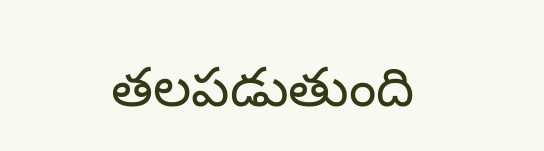తలపడుతుంది